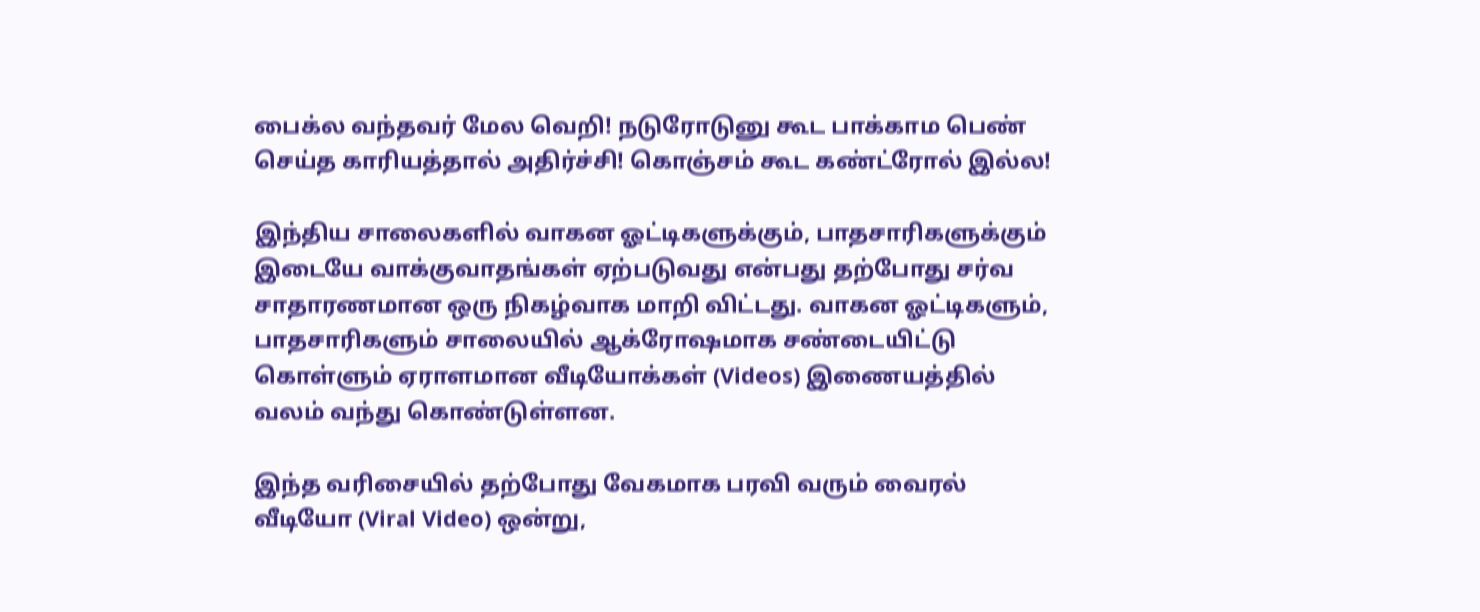பைக்ல வந்தவர் மேல வெறி! நடுரோடுனு கூட பாக்காம பெண் செய்த காரியத்தால் அதிர்ச்சி! கொஞ்சம் கூட கண்ட்ரோல் இல்ல!

இந்திய சாலைகளில் வாகன ஓட்டிகளுக்கும், பாதசாரிகளுக்கும் இடையே வாக்குவாதங்கள் ஏற்படுவது என்பது தற்போது சர்வ சாதாரணமான ஒரு நிகழ்வாக மாறி விட்டது. வாகன ஓட்டிகளும், பாதசாரிகளும் சாலையில் ஆக்ரோஷமாக சண்டையிட்டு கொள்ளும் ஏராளமான வீடியோக்கள் (Videos) இணையத்தில் வலம் வந்து கொண்டுள்ளன.

இந்த வரிசையில் தற்போது வேகமாக பரவி வரும் வைரல் வீடியோ (Viral Video) ஒன்று,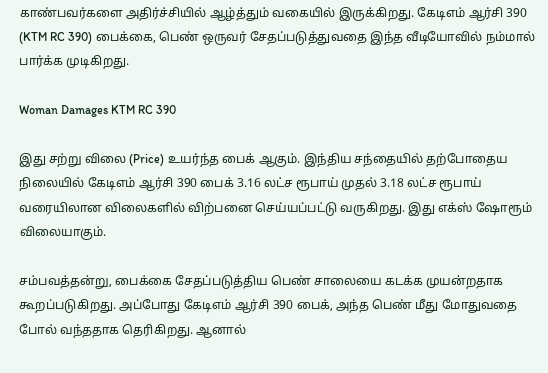காண்பவர்களை அதிர்ச்சியில் ஆழ்த்தும் வகையில் இருக்கிறது. கேடிஎம் ஆர்சி 390 (KTM RC 390) பைக்கை, பெண் ஒருவர் சேதப்படுத்துவதை இந்த வீடியோவில் நம்மால் பார்க்க முடிகிறது.

Woman Damages KTM RC 390

இது சற்று விலை (Price) உயர்ந்த பைக் ஆகும். இந்திய சந்தையில் தற்போதைய நிலையில் கேடிஎம் ஆர்சி 390 பைக் 3.16 லட்ச ரூபாய் முதல் 3.18 லட்ச ரூபாய் வரையிலான விலைகளில் விற்பனை செய்யப்பட்டு வருகிறது. இது எக்ஸ் ஷோரூம் விலையாகும்.

சம்பவத்தன்று, பைக்கை சேதப்படுத்திய பெண் சாலையை கடக்க முயன்றதாக கூறப்படுகிறது. அப்போது கேடிஎம் ஆர்சி 390 பைக், அந்த பெண் மீது மோதுவதை போல் வந்ததாக தெரிகிறது. ஆனால்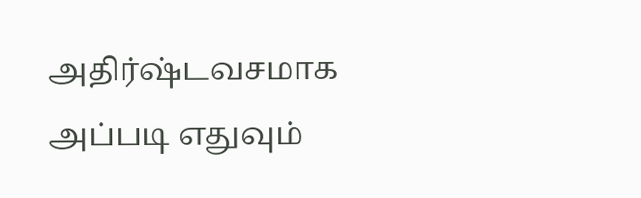அதிர்ஷ்டவசமாக அப்படி எதுவும்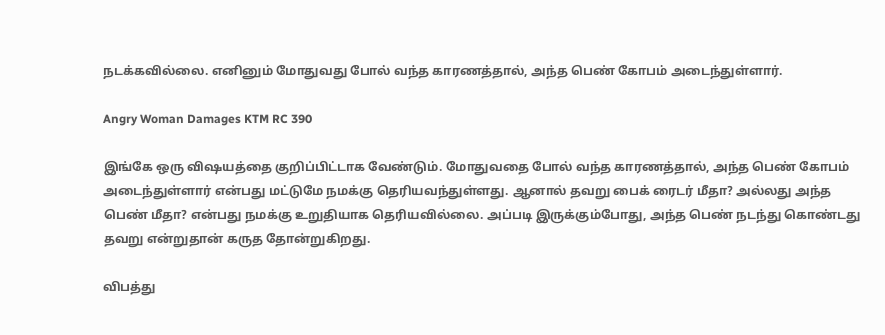நடக்கவில்லை. எனினும் மோதுவது போல் வந்த காரணத்தால், அந்த பெண் கோபம் அடைந்துள்ளார்.

Angry Woman Damages KTM RC 390

இங்கே ஒரு விஷயத்தை குறிப்பிட்டாக வேண்டும். மோதுவதை போல் வந்த காரணத்தால், அந்த பெண் கோபம் அடைந்துள்ளார் என்பது மட்டுமே நமக்கு தெரியவந்துள்ளது. ஆனால் தவறு பைக் ரைடர் மீதா? அல்லது அந்த பெண் மீதா? என்பது நமக்கு உறுதியாக தெரியவில்லை. அப்படி இருக்கும்போது, அந்த பெண் நடந்து கொண்டது தவறு என்றுதான் கருத தோன்றுகிறது.

விபத்து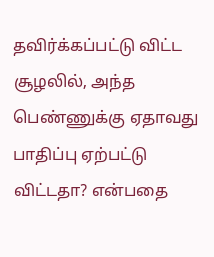தவிர்க்கப்பட்டு விட்ட சூழலில், அந்த பெண்ணுக்கு ஏதாவது பாதிப்பு ஏற்பட்டு விட்டதா? என்பதை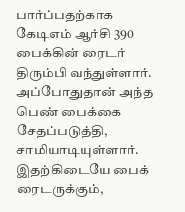பார்ப்பதற்காக கேடிஎம் ஆர்சி 390 பைக்கின் ரைடர் திரும்பி வந்துள்ளார். அப்போதுதான் அந்த பெண் பைக்கை சேதப்படுத்தி, சாமியாடியுள்ளார். இதற்கிடையே பைக் ரைடருக்கும்,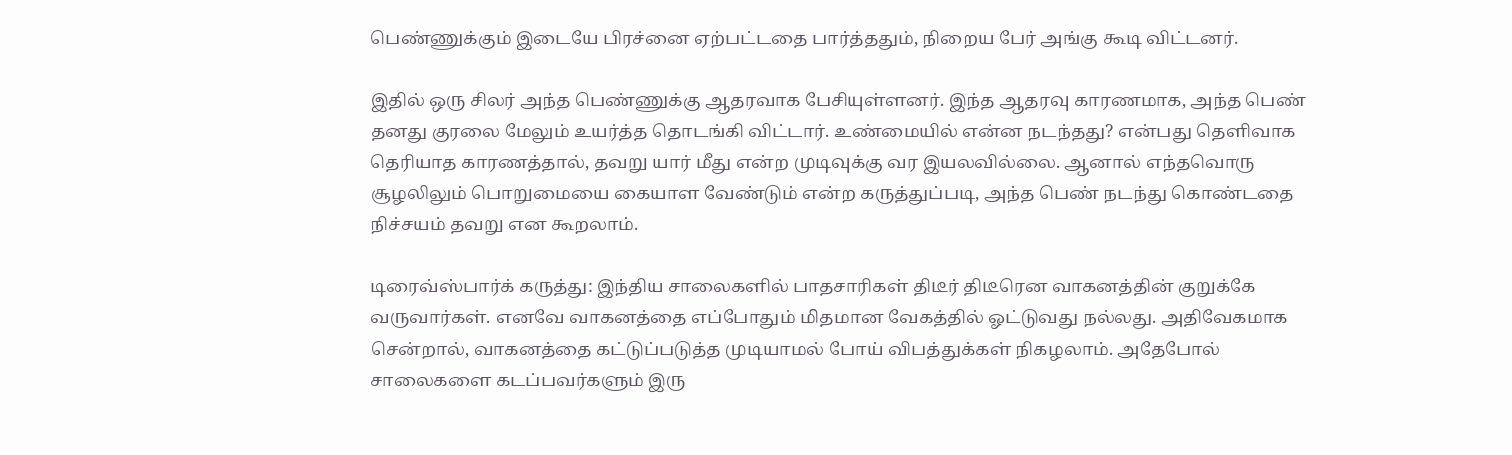பெண்ணுக்கும் இடையே பிரச்னை ஏற்பட்டதை பார்த்ததும், நிறைய பேர் அங்கு கூடி விட்டனர்.

இதில் ஒரு சிலர் அந்த பெண்ணுக்கு ஆதரவாக பேசியுள்ளனர். இந்த ஆதரவு காரணமாக, அந்த பெண் தனது குரலை மேலும் உயர்த்த தொடங்கி விட்டார். உண்மையில் என்ன நடந்தது? என்பது தெளிவாக தெரியாத காரணத்தால், தவறு யார் மீது என்ற முடிவுக்கு வர இயலவில்லை. ஆனால் எந்தவொரு சூழலிலும் பொறுமையை கையாள வேண்டும் என்ற கருத்துப்படி, அந்த பெண் நடந்து கொண்டதை நிச்சயம் தவறு என கூறலாம்.

டிரைவ்ஸ்பார்க் கருத்து: இந்திய சாலைகளில் பாதசாரிகள் திடீர் திடீரென வாகனத்தின் குறுக்கே வருவார்கள். எனவே வாகனத்தை எப்போதும் மிதமான வேகத்தில் ஓட்டுவது நல்லது. அதிவேகமாக சென்றால், வாகனத்தை கட்டுப்படுத்த முடியாமல் போய் விபத்துக்கள் நிகழலாம். அதேபோல் சாலைகளை கடப்பவர்களும் இரு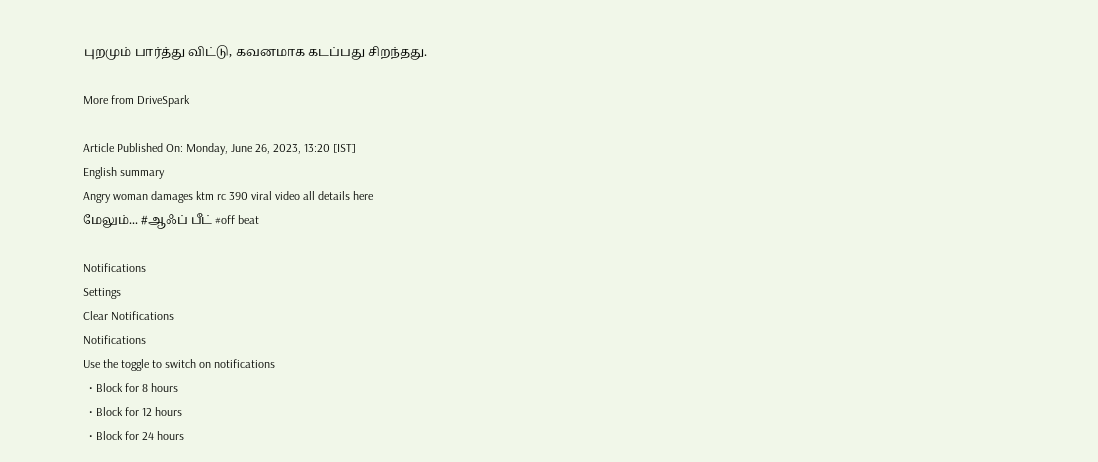புறமும் பார்த்து விட்டு, கவனமாக கடப்பது சிறந்தது.

More from DriveSpark

Article Published On: Monday, June 26, 2023, 13:20 [IST]
English summary
Angry woman damages ktm rc 390 viral video all details here
மேலும்... #ஆஃப் பீட் #off beat

Notifications
Settings
Clear Notifications
Notifications
Use the toggle to switch on notifications
  • Block for 8 hours
  • Block for 12 hours
  • Block for 24 hours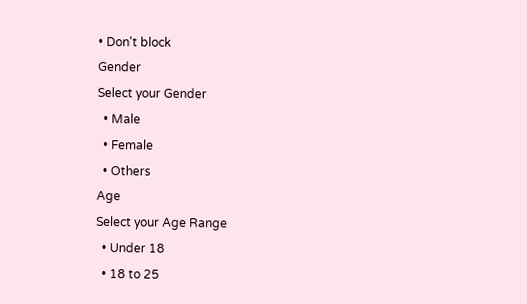• Don't block
Gender
Select your Gender
  • Male
  • Female
  • Others
Age
Select your Age Range
  • Under 18
  • 18 to 25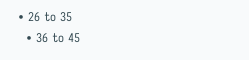• 26 to 35
  • 36 to 45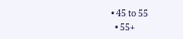• 45 to 55
  • 55+